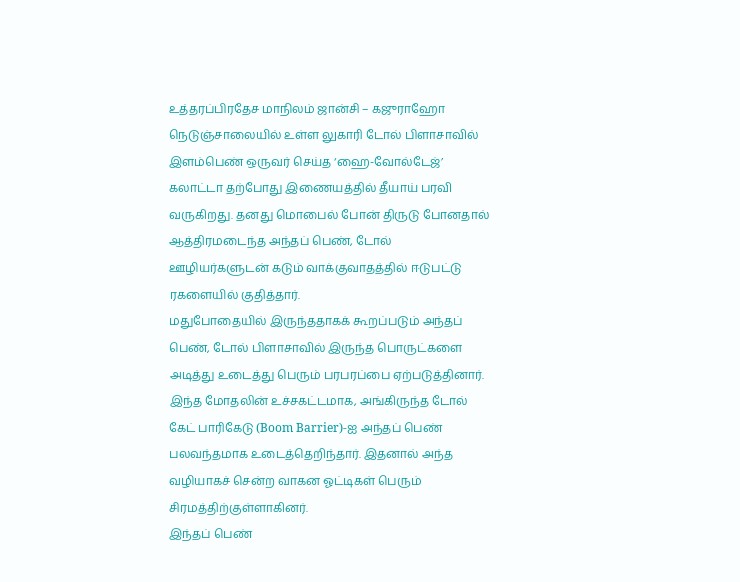உத்தரப்பிரதேச மாநிலம் ஜான்சி – கஜுராஹோ நெடுஞ்சாலையில் உள்ள லுகாரி டோல் பிளாசாவில் இளம்பெண் ஒருவர் செய்த ‘ஹை-வோல்டேஜ்’ கலாட்டா தற்போது இணையத்தில் தீயாய் பரவி வருகிறது. தனது மொபைல் போன் திருடு போனதால் ஆத்திரமடைந்த அந்தப் பெண், டோல் ஊழியர்களுடன் கடும் வாக்குவாதத்தில் ஈடுபட்டு ரகளையில் குதித்தார்.
மதுபோதையில் இருந்ததாகக் கூறப்படும் அந்தப் பெண், டோல் பிளாசாவில் இருந்த பொருட்களை அடித்து உடைத்து பெரும் பரபரப்பை ஏற்படுத்தினார். இந்த மோதலின் உச்சகட்டமாக, அங்கிருந்த டோல் கேட் பாரிகேடு (Boom Barrier)-ஐ அந்தப் பெண் பலவந்தமாக உடைத்தெறிந்தார். இதனால் அந்த வழியாகச் சென்ற வாகன ஓட்டிகள் பெரும் சிரமத்திற்குள்ளாகினர்.
இந்தப் பெண்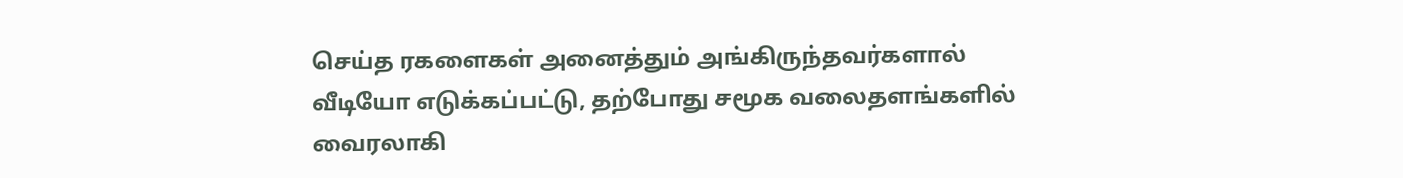செய்த ரகளைகள் அனைத்தும் அங்கிருந்தவர்களால் வீடியோ எடுக்கப்பட்டு, தற்போது சமூக வலைதளங்களில் வைரலாகி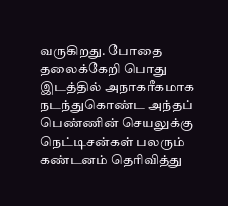வருகிறது. போதை தலைக்கேறி பொது இடத்தில் அநாகரீகமாக நடந்துகொண்ட அந்தப் பெண்ணின் செயலுக்கு நெட்டிசன்கள் பலரும் கண்டனம் தெரிவித்து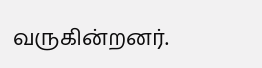வருகின்றனர்.